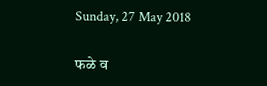Sunday, 27 May 2018

फळे व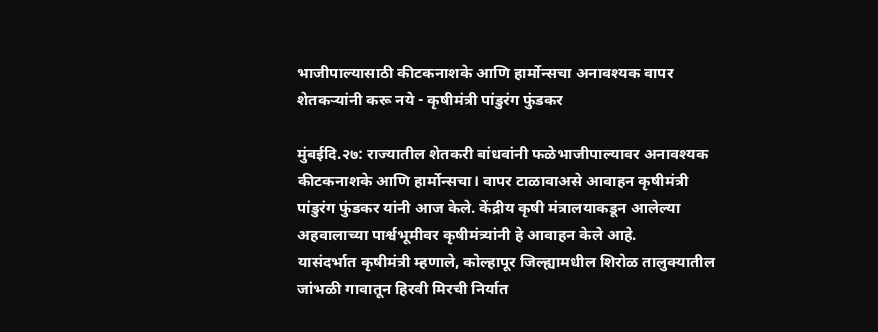भाजीपाल्यासाठी कीटकनाशके आणि हार्मोन्सचा अनावश्यक वापर शेतकऱ्यांनी करू नये - कृषीमंत्री पांडुरंग फुंडकर

मुंबईदि.२७: राज्यातील शेतकरी बांधवांनी फळेभाजीपाल्यावर अनावश्यक कीटकनाशके आणि हार्मोन्सचा। वापर टाळावाअसे आवाहन कृषीमंत्री पांडुरंग फुंडकर यांनी आज केले. केंद्रीय कृषी मंत्रालयाकडून आलेल्या अहवालाच्या पार्श्वभूमीवर कृषीमंत्र्यांनी हे आवाहन केले आहे.
यासंदर्भात कृषीमंत्री म्हणाले, कोल्हापूर जिल्ह्यामधील शिरोळ तालुक्यातील जांभळी गावातून हिरवी मिरची निर्यात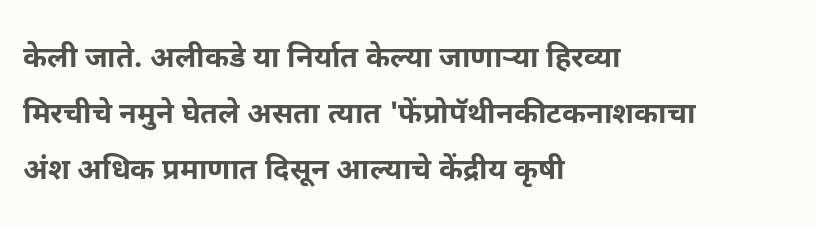केली जाते. अलीकडे या निर्यात केल्या जाणाऱ्या हिरव्या मिरचीचे नमुने घेतले असता त्यात 'फेंप्रोपॅथीनकीटकनाशकाचा अंश अधिक प्रमाणात दिसून आल्याचे केंद्रीय कृषी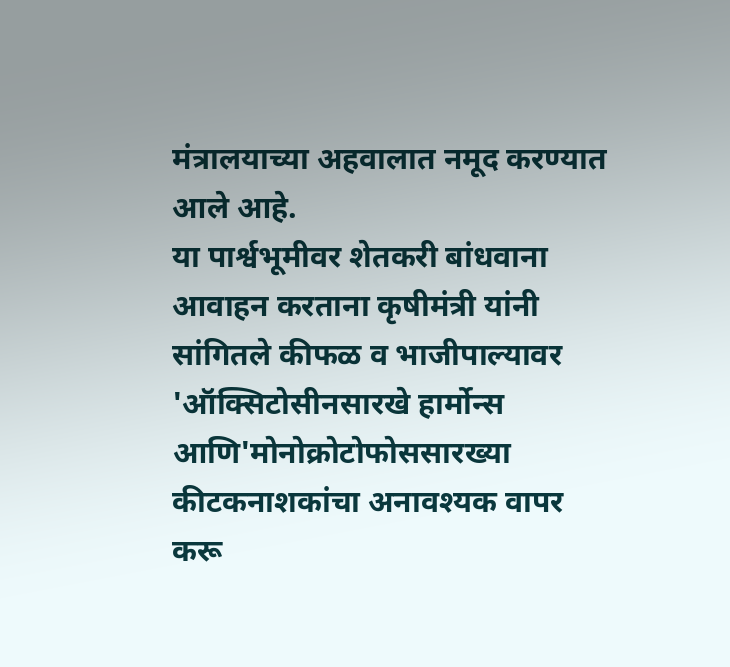मंत्रालयाच्या अहवालात नमूद करण्यात आले आहे.
या पार्श्वभूमीवर शेतकरी बांधवाना आवाहन करताना कृषीमंत्री यांनी सांगितले कीफळ व भाजीपाल्यावर 'ऑक्सिटोसीनसारखे हार्मोन्स आणि'मोनोक्रोटोफोससारख्या कीटकनाशकांचा अनावश्यक वापर करू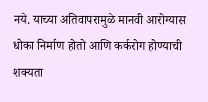नये. याच्या अतिवापरामुळे मानवी आरोग्यास धोका निर्माण होतो आणि कर्करोग होण्याची शक्यता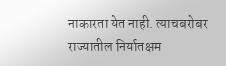नाकारता येत नाही. त्याचबरोबर राज्यातील निर्यातक्षम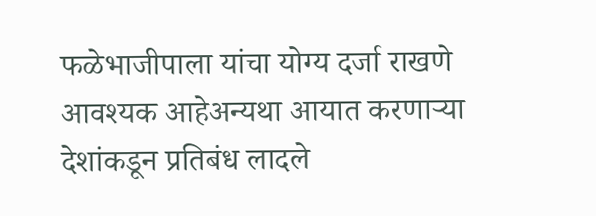फळेभाजीपाला यांचा योग्य दर्जा राखणे आवश्यक आहेअन्यथा आयात करणाऱ्या देशांकडून प्रतिबंध लादले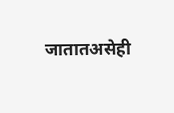जातातअसेही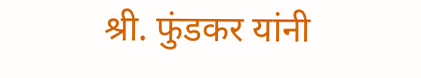श्री. फुंडकर यांनी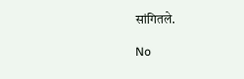सांगितले.

No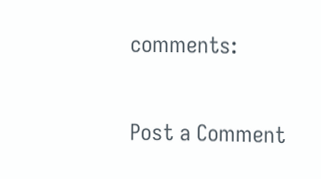comments:

Post a Comment